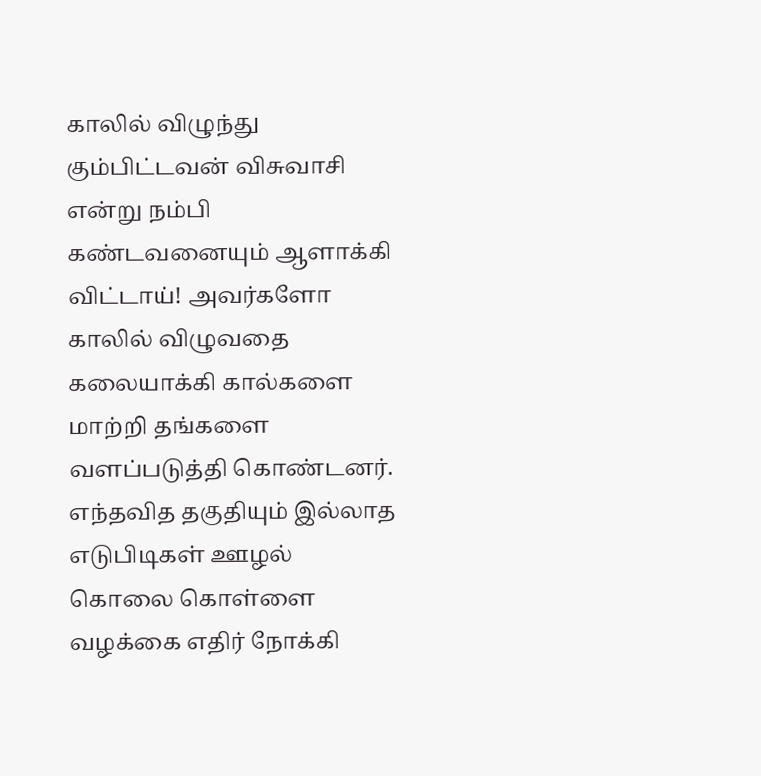காலில் விழுந்து கும்பிட்டவன் விசுவாசி என்று நம்பி கண்டவனையும் ஆளாக்கி விட்டாய்! அவர்களோ காலில் விழுவதை கலையாக்கி கால்களை மாற்றி தங்களை வளப்படுத்தி கொண்டனர். எந்தவித தகுதியும் இல்லாத எடுபிடிகள் ஊழல் கொலை கொள்ளை வழக்கை எதிர் நோக்கி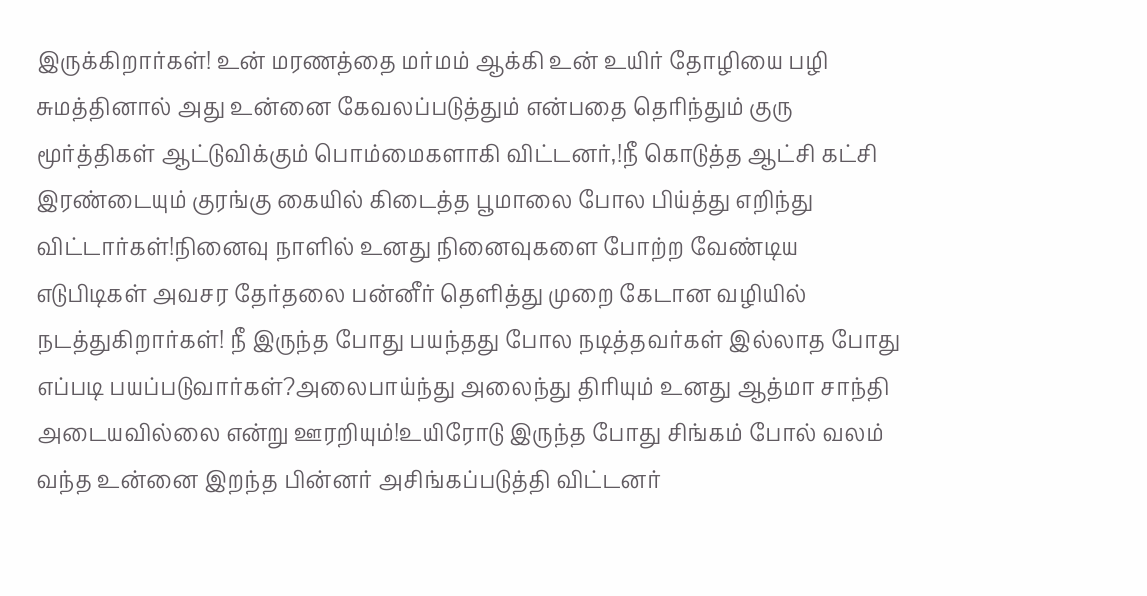இருக்கிறார்கள்! உன் மரணத்தை மர்மம் ஆக்கி உன் உயிர் தோழியை பழி சுமத்தினால் அது உன்னை கேவலப்படுத்தும் என்பதை தெரிந்தும் குரு மூர்த்திகள் ஆட்டுவிக்கும் பொம்மைகளாகி விட்டனர்,!நீ கொடுத்த ஆட்சி கட்சி இரண்டையும் குரங்கு கையில் கிடைத்த பூமாலை போல பிய்த்து எறிந்து விட்டார்கள்!நினைவு நாளில் உனது நினைவுகளை போற்ற வேண்டிய எடுபிடிகள் அவசர தேர்தலை பன்னீர் தெளித்து முறை கேடான வழியில் நடத்துகிறார்கள்! நீ இருந்த போது பயந்தது போல நடித்தவர்கள் இல்லாத போது எப்படி பயப்படுவார்கள்?அலைபாய்ந்து அலைந்து திரியும் உனது ஆத்மா சாந்தி அடையவில்லை என்று ஊரறியும்!உயிரோடு இருந்த போது சிங்கம் போல் வலம் வந்த உன்னை இறந்த பின்னர் அசிங்கப்படுத்தி விட்டனர்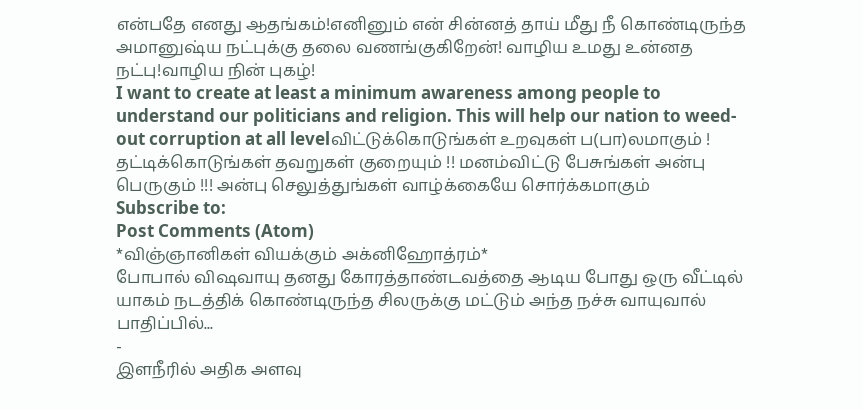என்பதே எனது ஆதங்கம்!எனினும் என் சின்னத் தாய் மீது நீ கொண்டிருந்த அமானுஷ்ய நட்புக்கு தலை வணங்குகிறேன்! வாழிய உமது உன்னத நட்பு!வாழிய நின் புகழ்!
I want to create at least a minimum awareness among people to understand our politicians and religion. This will help our nation to weed-out corruption at all levelவிட்டுக்கொடுங்கள் உறவுகள் ப(பா)லமாகும் ! தட்டிக்கொடுங்கள் தவறுகள் குறையும் !! மனம்விட்டு பேசுங்கள் அன்பு பெருகும் !!! அன்பு செலுத்துங்கள் வாழ்க்கையே சொர்க்கமாகும்
Subscribe to:
Post Comments (Atom)
*விஞ்ஞானிகள் வியக்கும் அக்னிஹோத்ரம்*
போபால் விஷவாயு தனது கோரத்தாண்டவத்தை ஆடிய போது ஒரு வீட்டில் யாகம் நடத்திக் கொண்டிருந்த சிலருக்கு மட்டும் அந்த நச்சு வாயுவால் பாதிப்பில்...
-
இளநீரில் அதிக அளவு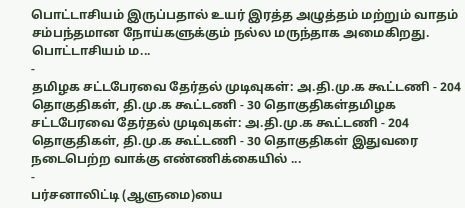பொட்டாசியம் இருப்பதால் உயர் இரத்த அழுத்தம் மற்றும் வாதம் சம்பந்தமான நோய்களுக்கும் நல்ல மருந்தாக அமைகிறது. பொட்டாசியம் ம...
-
தமிழக சட்டபேரவை தேர்தல் முடிவுகள்: அ.தி.மு.க கூட்டணி - 204 தொகுதிகள், தி.மு.க கூட்டணி - 30 தொகுதிகள்தமிழக சட்டபேரவை தேர்தல் முடிவுகள்: அ.தி.மு.க கூட்டணி - 204 தொகுதிகள், தி.மு.க கூட்டணி - 30 தொகுதிகள் இதுவரை நடைபெற்ற வாக்கு எண்ணிக்கையில் ...
-
பர்சனாலிட்டி (ஆளுமை)யை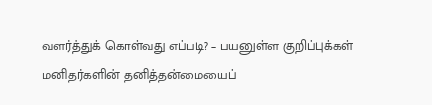வளர்த்துக் கொள்வது எப்படி? – பயனுள்ள குறிப்புக்கள் மனிதர்களின் தனித்தன்மையைப்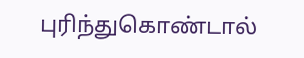புரிந்துகொண்டால்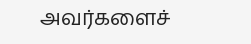அவர்களைச்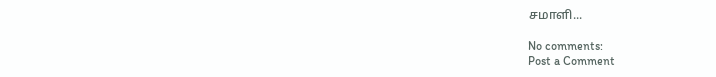சமாளி...

No comments:
Post a Comment